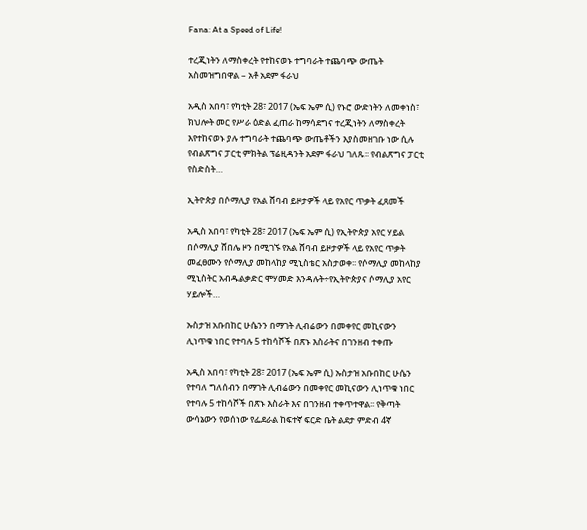Fana: At a Speed of Life!

ተረጂነትን ለማስቀረት የተከናወኑ ተግባራት ተጨባጭ ውጤት አስመዝግበዋል – አቶ አደም ፋራህ

አዲስ አበባ፣ የካቲት 28፣ 2017 (ኤፍ ኤም ሲ) የኑሮ ውድነትን ለመቀነስ፣ ክህሎት መር የሥራ ዕድል ፈጠራ ከማሳደግና ተረጂነትን ለማስቀረት እየተከናወኑ ያሉ ተግባራት ተጨባጭ ውጤቶችን እያስመዘገቡ ነው ሲሉ የብልጽግና ፓርቲ ምክትል ፕሬዚዳንት አደም ፋራህ ገለጹ፡፡ የብልጽግና ፓርቲ የስድስት…

ኢትዮጵያ በሶማሊያ የአል ሸባብ ይዞታዎች ላይ የአየር ጥቃት ፈጸመች

አዲስ አበባ፣ የካቲት 28፣ 2017 (ኤፍ ኤም ሲ) የኢትዮጵያ አየር ሃይል በሶማሊያ ሸበሌ ዞን በሚገኙ የአል ሸባብ ይዞታዎች ላይ የአየር ጥቃት መፈፀሙን የሶማሊያ መከላከያ ሚኒስቴር አስታወቀ፡፡ የሶማሊያ መከላከያ ሚኒስትር አብዱልቃድር ሞሃመድ እንዳሉት÷የኢትዮጵያና ሶማሊያ አየር ሃይሎች…

ኡስታዝ አቡበከር ሁሴንን በማገት ሊብሬውን በመቀየር መኪናውን ሊነጥቁ ነበር የተባሉ 5 ተከሳሾች በጽኑ እስራትና በገንዘብ ተቀጡ

አዲስ አበባ፣ የካቲት 28፣ 2017 (ኤፍ ኤም ሲ) ኡስታዝ አቡበከር ሁሴን የተባለ ግለሰብን በማገት ሊብሬውን በመቀየር መኪናውን ሊነጥቁ ነበር የተባሉ 5 ተከሳሾች በጽኑ እስራት እና በገንዘብ ተቀጥተዋል፡፡ የቅጣት ውሳኔውን የወሰነው የፌደራል ከፍተኛ ፍርድ ቤት ልደታ ምድብ 4ኛ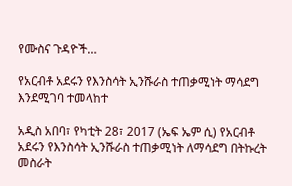የሙስና ጉዳዮች…

የአርብቶ አደሩን የእንስሳት ኢንሹራስ ተጠቃሚነት ማሳደግ እንደሚገባ ተመላከተ

አዲስ አበባ፣ የካቲት 28፣ 2017 (ኤፍ ኤም ሲ) የአርብቶ አደሩን የእንስሳት ኢንሹራስ ተጠቃሚነት ለማሳደግ በትኩረት መስራት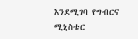እንደሚገባ የግብርና ሚኒስቴር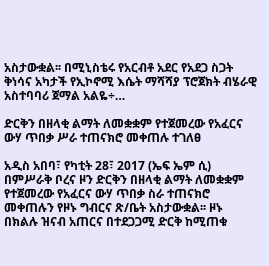አስታውቋል፡፡ በሚኒስቴሩ የአርብቶ አደር የአደጋ ስጋት ቅነሳና አካታች የኢኮኖሚ እሴት ማሻሻያ ፕሮጀክት ብሄራዊ አስተባባሪ ጀማል አልዬ÷…

ድርቅን በዘላቂ ልማት ለመቋቋም የተጀመረው የአፈርና ውሃ ጥበቃ ሥራ ተጠናክሮ መቀጠሉ ተገለፀ

አዲስ አበባ፣ የካቲት 28፣ 2017 (ኤፍ ኤም ሲ) በምሥራቅ ቦረና ዞን ድርቅን በዘላቂ ልማት ለመቋቋም የተጀመረው የአፈርና ውሃ ጥበቃ ስራ ተጠናክሮ መቀጠሉን የዞኑ ግብርና ጽ/ቤት አስታውቋል፡፡ ዞኑ በክልሉ ዝናብ አጠርና በተደጋጋሚ ድርቅ ከሚጠቁ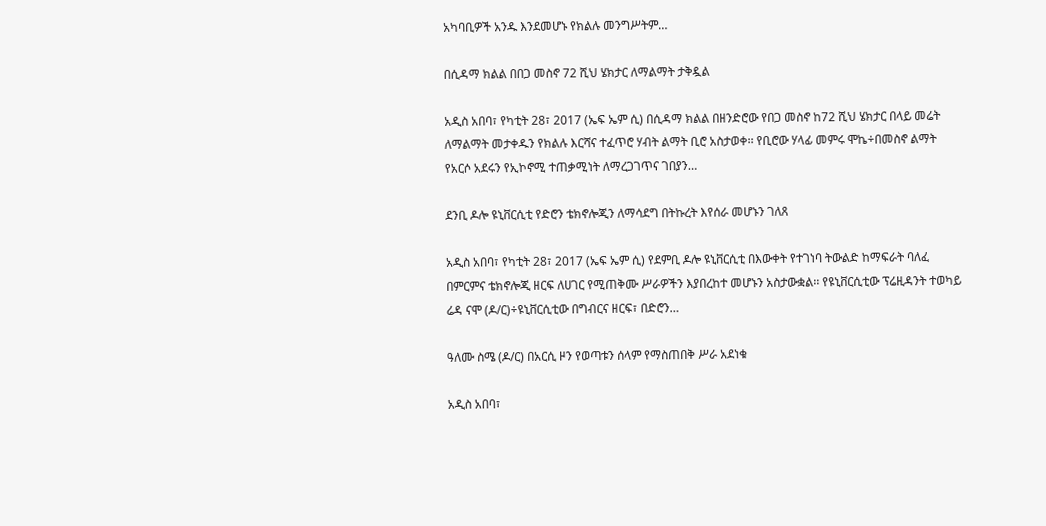አካባቢዎች አንዱ እንደመሆኑ የክልሉ መንግሥትም…

በሲዳማ ክልል በበጋ መስኖ 72 ሺህ ሄክታር ለማልማት ታቅዷል

አዲስ አበባ፣ የካቲት 28፣ 2017 (ኤፍ ኤም ሲ) በሲዳማ ክልል በዘንድሮው የበጋ መስኖ ከ72 ሺህ ሄክታር በላይ መሬት ለማልማት መታቀዱን የክልሉ እርሻና ተፈጥሮ ሃብት ልማት ቢሮ አስታወቀ፡፡ የቢሮው ሃላፊ መምሩ ሞኬ÷በመስኖ ልማት የአርሶ አደሩን የኢኮኖሚ ተጠቃሚነት ለማረጋገጥና ገበያን…

ደንቢ ዶሎ ዩኒቨርሲቲ የድሮን ቴክኖሎጂን ለማሳደግ በትኩረት እየሰራ መሆኑን ገለጸ

አዲስ አበባ፣ የካቲት 28፣ 2017 (ኤፍ ኤም ሲ) የደምቢ ዶሎ ዩኒቨርሲቲ በእውቀት የተገነባ ትውልድ ከማፍራት ባለፈ በምርምና ቴክኖሎጂ ዘርፍ ለሀገር የሚጠቅሙ ሥራዎችን እያበረከተ መሆኑን አስታውቋል፡፡ የዩኒቨርሲቲው ፕሬዚዳንት ተወካይ ሬዳ ናሞ (ዶ/ር)÷ዩኒቨርሲቲው በግብርና ዘርፍ፣ በድሮን…

ዓለሙ ስሜ (ዶ/ር) በአርሲ ዞን የወጣቱን ሰላም የማስጠበቅ ሥራ አደነቁ

አዲስ አበባ፣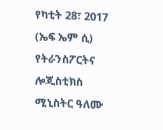የካቲት 28፣ 2017 (ኤፍ ኤም ሲ) የትራንስፖርትና ሎጂስቲክስ ሚኒስትር ዓለሙ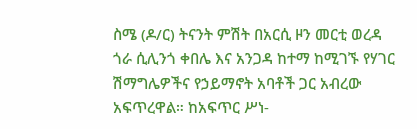ስሜ (ዶ/ር) ትናንት ምሽት በአርሲ ዞን መርቲ ወረዳ ጎራ ሲሊንጎ ቀበሌ እና አንጋዳ ከተማ ከሚገኙ የሃገር ሽማግሌዎችና የኃይማኖት አባቶች ጋር አብረው አፍጥረዋል። ከአፍጥር ሥነ-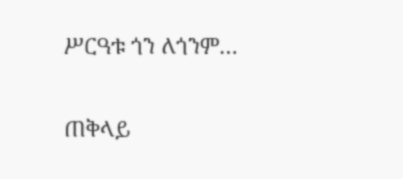ሥርዓቱ ጎን ለጎንም…

ጠቅላይ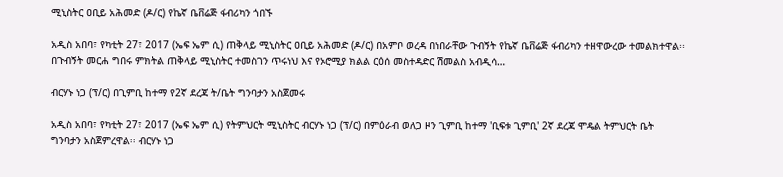ሚኒስትር ዐቢይ አሕመድ (ዶ/ር) የኬኛ ቤቨሬጅ ፋብሪካን ጎበኙ

አዲስ አበባ፣ የካቲት 27፣ 2017 (ኤፍ ኤም ሲ) ጠቅላይ ሚኒስትር ዐቢይ አሕመድ (ዶ/ር) በአምቦ ወረዳ በነበራቸው ጉብኝት የኬኛ ቤቨሬጅ ፋብሪካን ተዘዋውረው ተመልክተዋል፡፡ በጉብኝት መርሐ ግበሩ ምክትል ጠቅላይ ሚኒስትር ተመስገን ጥሩነህ እና የኦሮሚያ ክልል ርዕሰ መስተዳድር ሽመልስ አብዲሳ…

ብርሃኑ ነጋ (ፕ/ር) በጊምቢ ከተማ የ2ኛ ደረጃ ት/ቤት ግንባታን አስጀመሩ

አዲስ አበባ፣ የካቲት 27፣ 2017 (ኤፍ ኤም ሲ) የትምህርት ሚኒስትር ብርሃኑ ነጋ (ፕ/ር) በምዕራብ ወለጋ ዞን ጊምቢ ከተማ 'ቢፍቱ ጊምቢ' 2ኛ ደረጃ ሞዴል ትምህርት ቤት ግንባታን አስጀምረዋል፡፡ ብርሃኑ ነጋ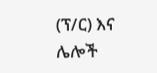(ፕ/ር) እና ሌሎች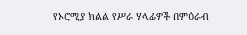የኦሮሚያ ክልል የሥራ ሃላፊዎች በምዕራብ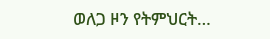ወለጋ ዞን የትምህርት…